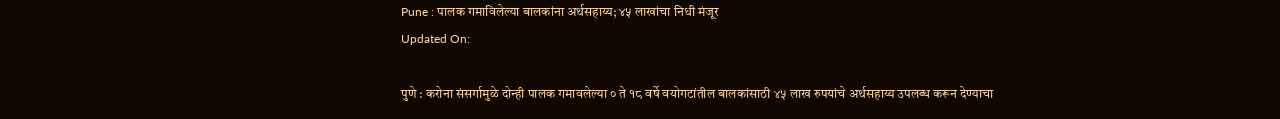Pune : पालक गमाविलेल्या बालकांना अर्थसहाय्य; ४५ लाखांचा निधी मंजूर
Updated On:

पुणे : करोना संसर्गामुळे दोन्ही पालक गमावलेल्या ० ते १८ वर्षे वयोगटांतील बालकांसाठी ४५ लाख रुपयांचे अर्थसहाय्य उपलब्ध करून देण्याचा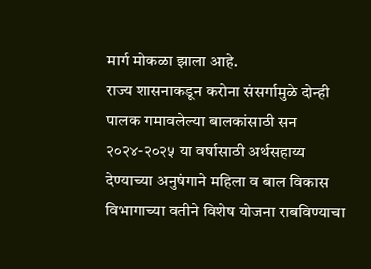मार्ग मोकळा झाला आहे.
राज्य शासनाकडून करोना संसर्गामुळे दोन्ही पालक गमावलेल्या बालकांसाठी सन २०२४-२०२५ या वर्षासाठी अर्थसहाय्य देण्याच्या अनुषंगाने महिला व बाल विकास विभागाच्या वतीने विशेष योजना राबविण्याचा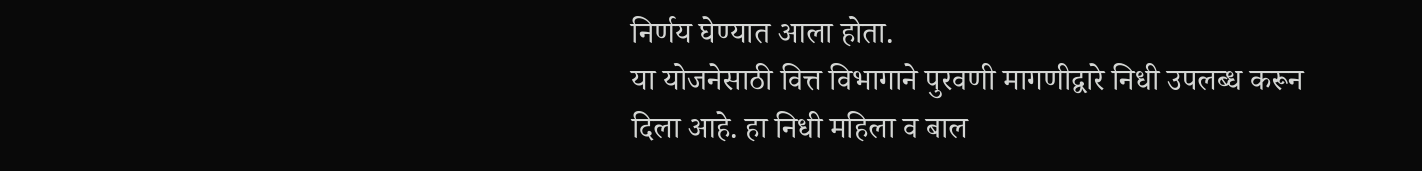निर्णय घेण्यात आला होता.
या योजनेसाठी वित्त विभागाने पुरवणी मागणीद्वारे निधी उपलब्ध करून दिला आहे. हा निधी महिला व बाल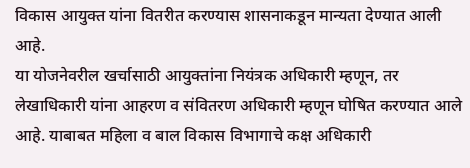विकास आयुक्त यांना वितरीत करण्यास शासनाकडून मान्यता देण्यात आली आहे.
या योजनेवरील खर्चासाठी आयुक्तांना नियंत्रक अधिकारी म्हणून, तर लेखाधिकारी यांना आहरण व संवितरण अधिकारी म्हणून घोषित करण्यात आले आहे. याबाबत महिला व बाल विकास विभागाचे कक्ष अधिकारी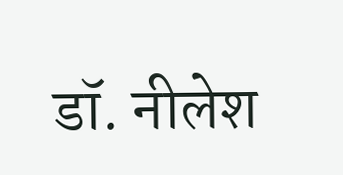डॉ. नीलेश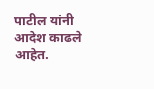पाटील यांनी आदेश काढले आहेत.